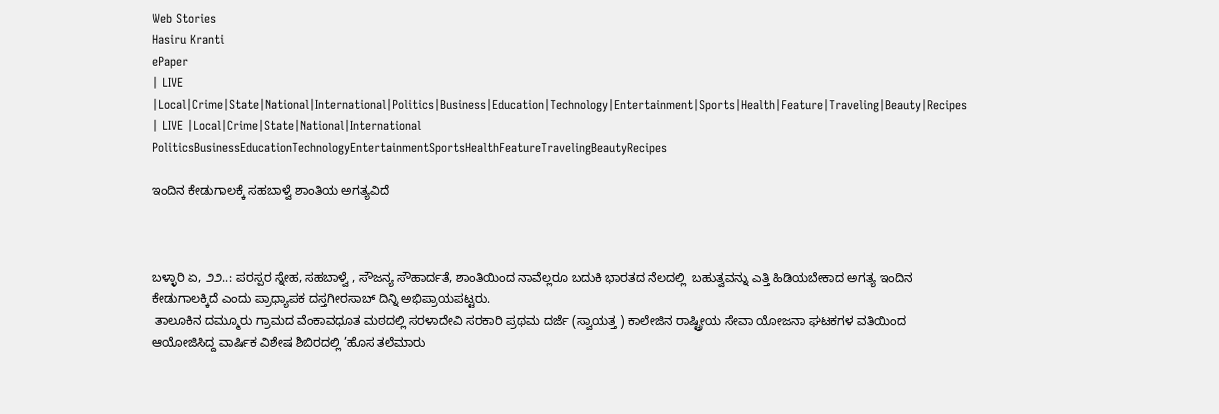Web Stories
Hasiru Kranti
ePaper
| LIVE |Local|Crime|State|National|International|Politics|Business|Education|Technology|Entertainment|Sports|Health|Feature|Traveling|Beauty|Recipes
| LIVE |Local|Crime|State|National|International
PoliticsBusinessEducationTechnologyEntertainmentSportsHealthFeatureTravelingBeautyRecipes

ಇಂದಿನ ಕೇಡುಗಾಲಕ್ಕೆ ಸಹಬಾಳ್ವೆ ಶಾಂತಿಯ ಅಗತ್ಯವಿದೆ



ಬಳ್ಳಾರಿ ಏ, ೨೨..: ಪರಸ್ಪರ ಸ್ನೇಹ, ಸಹಬಾಳ್ವೆ , ಸೌಜನ್ಯ ಸೌಹಾರ್ದತೆ, ಶಾಂತಿಯಿಂದ ನಾವೆಲ್ಲರೂ ಬದುಕಿ ಭಾರತದ ನೆಲದಲ್ಲಿ  ಬಹುತ್ವವನ್ನು ಎತ್ತಿ ಹಿಡಿಯಬೇಕಾದ ಅಗತ್ಯ ಇಂದಿನ ಕೇಡುಗಾಲಕ್ಕಿದೆ ಎಂದು ಪ್ರಾಧ್ಯಾಪಕ ದಸ್ತಗೀರಸಾಬ್ ದಿನ್ನಿ ಅಭಿಪ್ರಾಯಪಟ್ಟರು.
 ತಾಲೂಕಿನ ದಮ್ಮೂರು ಗ್ರಾಮದ ವೆಂಕಾವಧೂತ ಮಠದಲ್ಲಿ ಸರಳಾದೇವಿ ಸರಕಾರಿ ಪ್ರಥಮ ದರ್ಜೆ (ಸ್ವಾಯತ್ತ ) ಕಾಲೇಜಿನ ರಾಷ್ಟ್ರೀಯ ಸೇವಾ ಯೋಜನಾ ಘಟಕಗಳ ವತಿಯಿಂದ ಆಯೋಜಿಸಿದ್ದ ವಾರ್ಷಿಕ ವಿಶೇಷ ಶಿಬಿರದಲ್ಲಿ ’ಹೊಸ ತಲೆಮಾರು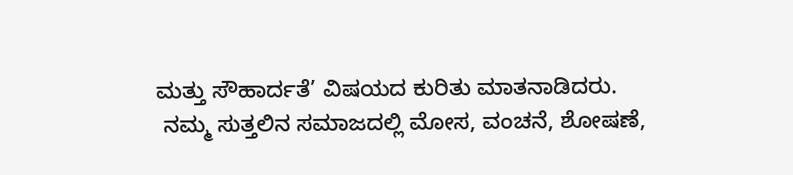ಮತ್ತು ಸೌಹಾರ್ದತೆ’ ವಿಷಯದ ಕುರಿತು ಮಾತನಾಡಿದರು.
 ನಮ್ಮ ಸುತ್ತಲಿನ ಸಮಾಜದಲ್ಲಿ ಮೋಸ, ವಂಚನೆ, ಶೋಷಣೆ,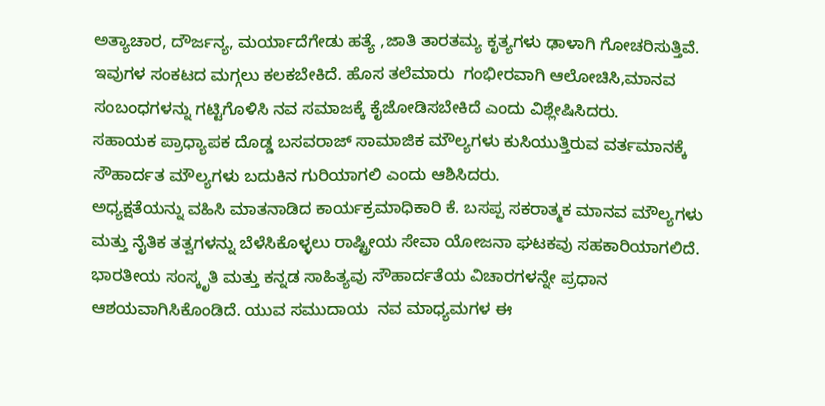ಅತ್ಯಾಚಾರ, ದೌರ್ಜನ್ಯ, ಮರ್ಯಾದೆಗೇಡು ಹತ್ಯೆ ,ಜಾತಿ ತಾರತಮ್ಯ ಕೃತ್ಯಗಳು ಢಾಳಾಗಿ ಗೋಚರಿಸುತ್ತಿವೆ. ಇವುಗಳ ಸಂಕಟದ ಮಗ್ಗಲು ಕಲಕಬೇಕಿದೆ. ಹೊಸ ತಲೆಮಾರು  ಗಂಭೀರವಾಗಿ ಆಲೋಚಿಸಿ,ಮಾನವ ಸಂಬಂಧಗಳನ್ನು ಗಟ್ಟಿಗೊಳಿಸಿ ನವ ಸಮಾಜಕ್ಕೆ ಕೈಜೋಡಿಸಬೇಕಿದೆ ಎಂದು ವಿಶ್ಲೇಷಿಸಿದರು.
ಸಹಾಯಕ ಪ್ರಾಧ್ಯಾಪಕ ದೊಡ್ಡ ಬಸವರಾಜ್ ಸಾಮಾಜಿಕ ಮೌಲ್ಯಗಳು ಕುಸಿಯುತ್ತಿರುವ ವರ್ತಮಾನಕ್ಕೆ ಸೌಹಾರ್ದತ ಮೌಲ್ಯಗಳು ಬದುಕಿನ ಗುರಿಯಾಗಲಿ ಎಂದು ಆಶಿಸಿದರು.
ಅಧ್ಯಕ್ಷತೆಯನ್ನು ವಹಿಸಿ ಮಾತನಾಡಿದ ಕಾರ್ಯಕ್ರಮಾಧಿಕಾರಿ ಕೆ. ಬಸಪ್ಪ ಸಕರಾತ್ಮಕ ಮಾನವ ಮೌಲ್ಯಗಳು ಮತ್ತು ನೈತಿಕ ತತ್ವಗಳನ್ನು ಬೆಳೆಸಿಕೊಳ್ಳಲು ರಾಷ್ಟ್ರೀಯ ಸೇವಾ ಯೋಜನಾ ಘಟಕವು ಸಹಕಾರಿಯಾಗಲಿದೆ. ಭಾರತೀಯ ಸಂಸ್ಕೃತಿ ಮತ್ತು ಕನ್ನಡ ಸಾಹಿತ್ಯವು ಸೌಹಾರ್ದತೆಯ ವಿಚಾರಗಳನ್ನೇ ಪ್ರಧಾನ ಆಶಯವಾಗಿಸಿಕೊಂಡಿದೆ. ಯುವ ಸಮುದಾಯ  ನವ ಮಾಧ್ಯಮಗಳ ಈ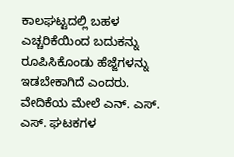ಕಾಲಘಟ್ಟದಲ್ಲಿ ಬಹಳ ಎಚ್ಚರಿಕೆಯಿಂದ ಬದುಕನ್ನು ರೂಪಿಸಿಕೊಂಡು ಹೆಜ್ಜೆಗಳನ್ನು ಇಡಬೇಕಾಗಿದೆ ಎಂದರು.
ವೇದಿಕೆಯ ಮೇಲೆ ಎನ್. ಎಸ್. ಎಸ್. ಘಟಕಗಳ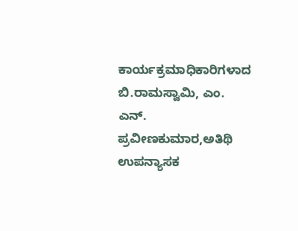ಕಾರ್ಯಕ್ರಮಾಧಿಕಾರಿಗಳಾದ ಬಿ.ರಾಮಸ್ವಾಮಿ, ಎಂ. ಎನ್. ಪ್ರವೀಣಕುಮಾರ,ಅತಿಥಿ ಉಪನ್ಯಾಸಕ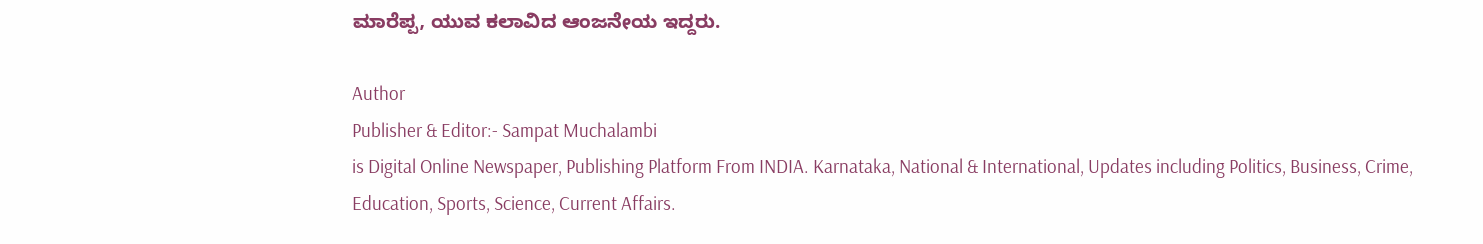ಮಾರೆಪ್ಪ, ಯುವ ಕಲಾವಿದ ಆಂಜನೇಯ ಇದ್ದರು.

Author
Publisher & Editor:- Sampat Muchalambi
is Digital Online Newspaper, Publishing Platform From INDIA. Karnataka, National & International, Updates including Politics, Business, Crime, Education, Sports, Science, Current Affairs.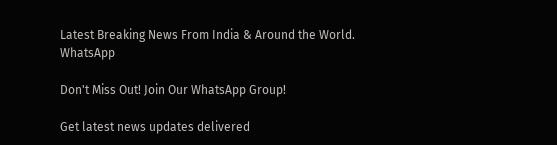Latest Breaking News From India & Around the World.
WhatsApp

Don't Miss Out! Join Our WhatsApp Group!

Get latest news updates delivered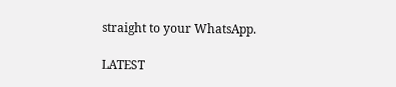straight to your WhatsApp.

LATEST